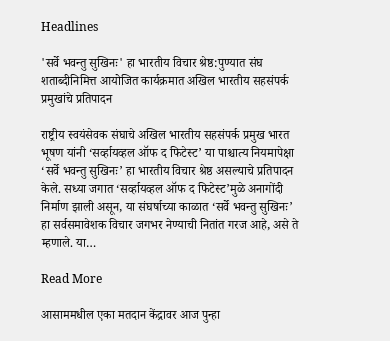Headlines

'सर्वे भवन्तु सुखिनः' हा भारतीय विचार श्रेष्ठ:पुण्यात संघ शताब्दीनिमित्त आयोजित कार्यक्रमात अखिल भारतीय सहसंपर्क प्रमुखांचे प्रतिपादन

राष्ट्रीय स्वयंसेवक संघाचे अखिल भारतीय सहसंपर्क प्रमुख भारत भूषण यांनी ‘सर्व्हायव्हल ऑफ द फिटेस्ट’ या पाश्चात्य नियमापेक्षा ‘सर्वे भवन्तु सुखिनः’ हा भारतीय विचार श्रेष्ठ असल्याचे प्रतिपादन केले. सध्या जगात ‘सर्व्हायव्हल ऑफ द फिटेस्ट’मुळे अनागोंदी निर्माण झाली असून, या संघर्षाच्या काळात ‘सर्वे भवन्तु सुखिनः’ हा सर्वसमावेशक विचार जगभर नेण्याची नितांत गरज आहे, असे ते म्हणाले. या…

Read More

आसाममधील एका मतदान केंद्रावर आज पुन्हा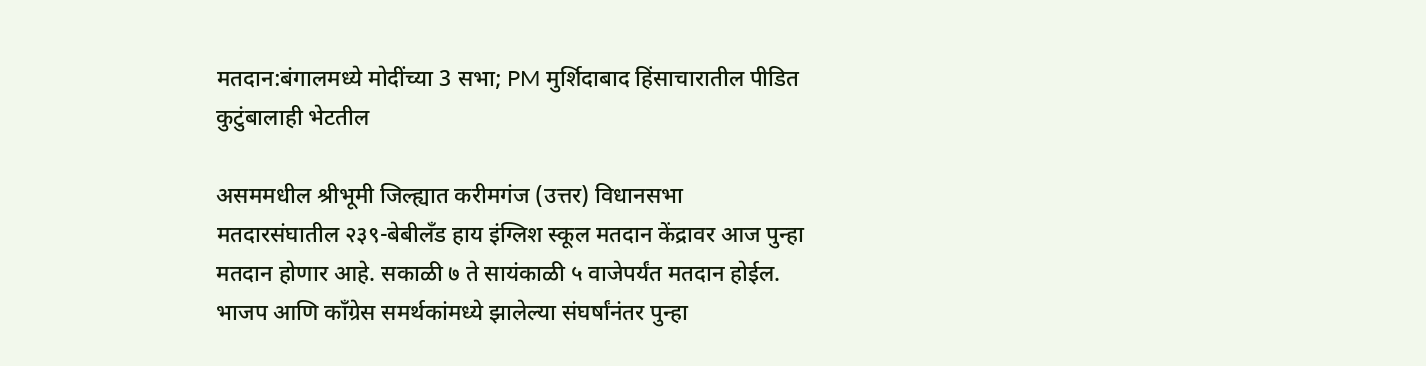मतदान:बंगालमध्ये मोदींच्या 3 सभा; PM मुर्शिदाबाद हिंसाचारातील पीडित कुटुंबालाही भेटतील

असममधील श्रीभूमी जिल्ह्यात करीमगंज (उत्तर) विधानसभा मतदारसंघातील २३९-बेबीलँड हाय इंग्लिश स्कूल मतदान केंद्रावर आज पुन्हा मतदान होणार आहे. सकाळी ७ ते सायंकाळी ५ वाजेपर्यंत मतदान होईल. भाजप आणि काँग्रेस समर्थकांमध्ये झालेल्या संघर्षांनंतर पुन्हा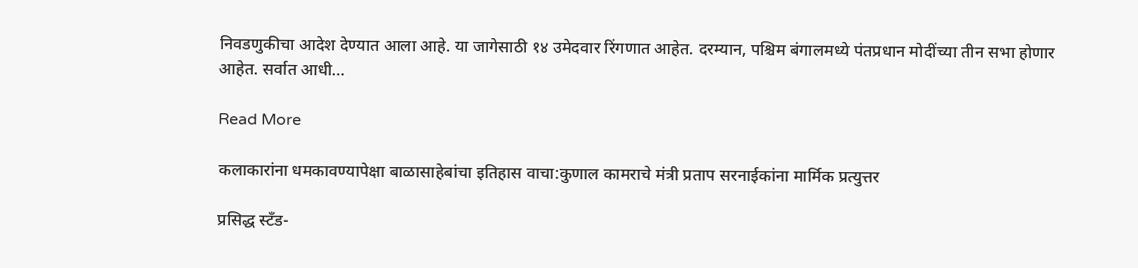निवडणुकीचा आदेश देण्यात आला आहे. या जागेसाठी १४ उमेदवार रिंगणात आहेत. दरम्यान, पश्चिम बंगालमध्ये पंतप्रधान मोदींच्या तीन सभा होणार आहेत. सर्वात आधी…

Read More

कलाकारांना धमकावण्यापेक्षा बाळासाहेबांचा इतिहास वाचा:कुणाल कामराचे मंत्री प्रताप सरनाईकांना मार्मिक प्रत्युत्तर

प्रसिद्ध स्टँड-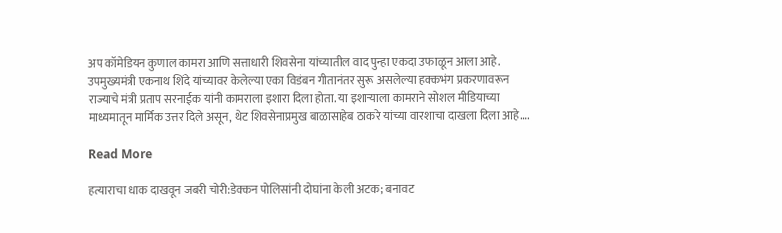अप कॉमेडियन कुणाल कामरा आणि सत्ताधारी शिवसेना यांच्यातील वाद पुन्हा एकदा उफाळून आला आहे. उपमुख्यमंत्री एकनाथ शिंदे यांच्यावर केलेल्या एका विडंबन गीतानंतर सुरू असलेल्या हक्कभंग प्रकरणावरून राज्याचे मंत्री प्रताप सरनाईक यांनी कामराला इशारा दिला होता. या इशाऱ्याला कामराने सोशल मीडियाच्या माध्यमातून मार्मिक उत्तर दिले असून, थेट शिवसेनाप्रमुख बाळासाहेब ठाकरे यांच्या वारशाचा दाखला दिला आहे….

Read More

हत्याराचा धाक दाखवून जबरी चोरी:डेक्कन पोलिसांनी दोघांना केली अटक; बनावट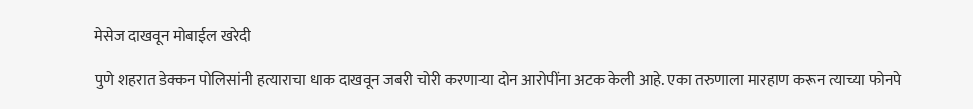मेसेज दाखवून मोबाईल खरेदी

पुणे शहरात डेक्कन पोलिसांनी हत्याराचा धाक दाखवून जबरी चोरी करणाऱ्या दोन आरोपींना अटक केली आहे. एका तरुणाला मारहाण करून त्याच्या फोनपे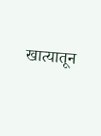खात्यातून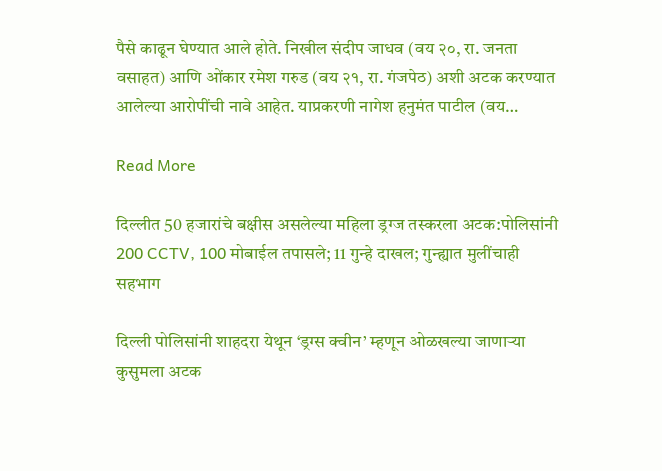पैसे काढून घेण्यात आले होते. निखील संदीप जाधव (वय २०, रा. जनता वसाहत) आणि ओंकार रमेश गरुड (वय २१, रा. गंजपेठ) अशी अटक करण्यात आलेल्या आरोपींची नावे आहेत. याप्रकरणी नागेश हनुमंत पाटील (वय…

Read More

दिल्लीत 50 हजारांचे बक्षीस असलेल्या महिला ड्रग्ज तस्करला अटक:पोलिसांनी 200 CCTV, 100 मोबाईल तपासले; 11 गुन्हे दाखल; गुन्ह्यात मुलींचाही सहभाग

दिल्ली पोलिसांनी शाहदरा येथून ‘ड्रग्स क्वीन’ म्हणून ओळखल्या जाणाऱ्या कुसुमला अटक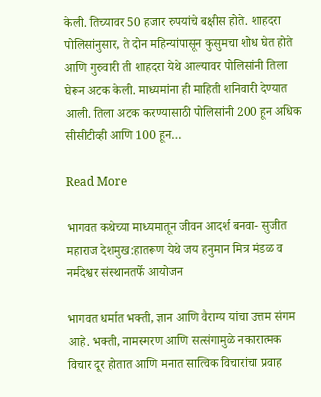केली. तिच्यावर 50 हजार रुपयांचे बक्षीस होते. शाहदरा पोलिसांनुसार, ते दोन महिन्यांपासून कुसुमचा शोध घेत होते आणि गुरुवारी ती शाहदरा येथे आल्यावर पोलिसांनी तिला घेरून अटक केली. माध्यमांना ही माहिती शनिवारी देण्यात आली. तिला अटक करण्यासाठी पोलिसांनी 200 हून अधिक सीसीटीव्ही आणि 100 हून…

Read More

भागवत कथेच्या माध्यमातून जीवन आदर्श बनवा- सुजीत महाराज देशमुख:हातरूण येथे जय हनुमान मित्र मंडळ व नर्मदेश्वर संस्थानतर्फे आयोजन

भागवत धर्मात भक्ती, ज्ञान आणि वैराग्य यांचा उत्तम संगम आहे. भक्ती, नामस्मरण आणि सत्संगामुळे नकारात्मक विचार दूर होतात आणि मनात सात्विक विचारांचा प्रवाह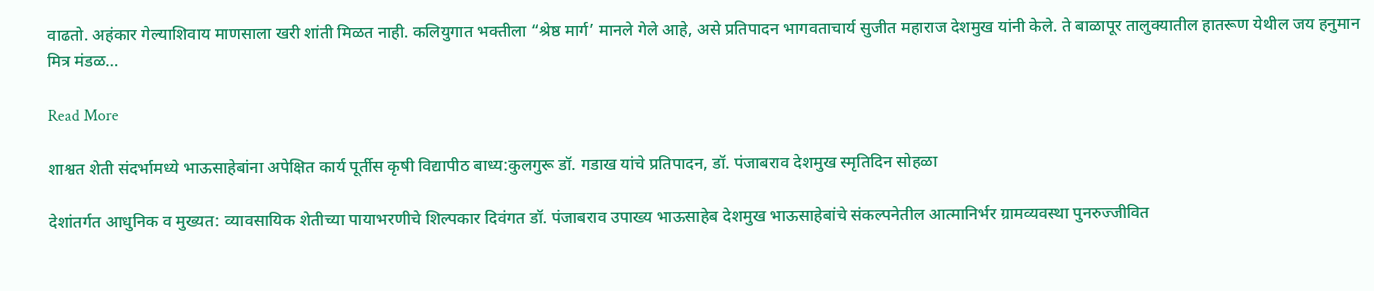वाढतो. अहंकार गेल्याशिवाय माणसाला खरी शांती मिळत नाही. कलियुगात भक्तीला “श्रेष्ठ मार्ग’ मानले गेले आहे, असे प्रतिपादन भागवताचार्य सुजीत महाराज देशमुख यांनी केले. ते बाळापूर तालुक्यातील हातरूण येथील जय हनुमान मित्र मंडळ…

Read More

शाश्वत शेती संदर्भामध्ये भाऊसाहेबांना अपेक्षित कार्य पूर्तीस कृषी विद्यापीठ बाध्य:कुलगुरू डॉ. गडाख यांचे प्रतिपादन, डॉ. पंजाबराव देशमुख स्मृतिदिन सोहळा

देशांतर्गत आधुनिक व मुख्यत: व्यावसायिक शेतीच्या पायाभरणीचे शिल्पकार दिवंगत डॉ. पंजाबराव उपाख्य भाऊसाहेब देशमुख भाऊसाहेबांचे संकल्पनेतील आत्मानिर्भर ग्रामव्यवस्था पुनरुज्जीवित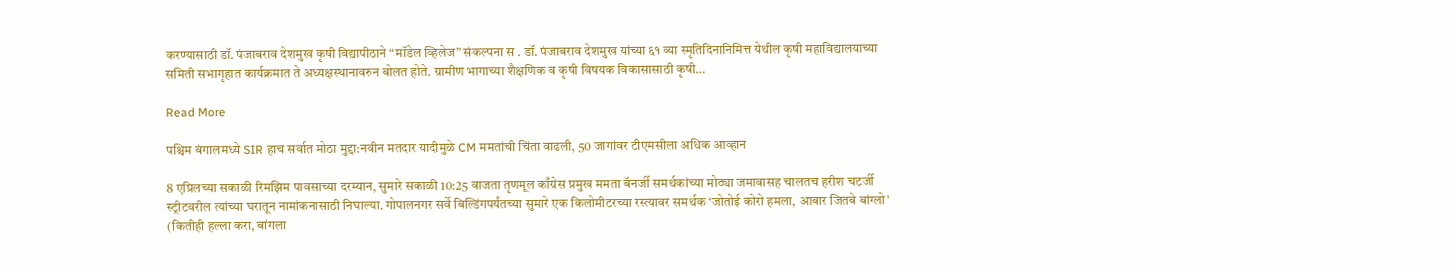करण्यासाठी डॉ. पंजाबराव देशमुख कृषी विद्यापीठाने “मॉडेल व्हिलेज” संकल्पना स . डॉ. पंजाबराव देशमुख यांच्या ६१ व्या स्मृतिदिनानिमित्त येथील कृषी महाविद्यालयाच्या समिती सभागृहात कार्यक्रमात ते अध्यक्षस्थानावरुन बोलत होते. ग्रामीण भागाच्या शैक्षणिक व कृषी विषयक विकासासाठी कृषी…

Read More

पश्चिम बंगालमध्ये SIR हाच सर्वात मोठा मुद्दा:नवीन मतदार यादीमुळे CM ममतांची चिंता वाढली, 50 जागांवर टीएमसीला अधिक आव्हान

8 एप्रिलच्या सकाळी रिमझिम पावसाच्या दरम्यान, सुमारे सकाळी 10:25 वाजता तृणमूल काँग्रेस प्रमुख ममता बॅनर्जी समर्थकांच्या मोठ्या जमावासह चालतच हरीश चटर्जी स्ट्रीटवरील त्यांच्या घरातून नामांकनासाठी निघाल्या. गोपालनगर सर्वे बिल्डिंगपर्यंतच्या सुमारे एक किलोमीटरच्या रस्त्यावर समर्थक ‘जोतोई कोरो हमला, आबार जितबे बांग्लो’ (कितीही हल्ला करा, बांगला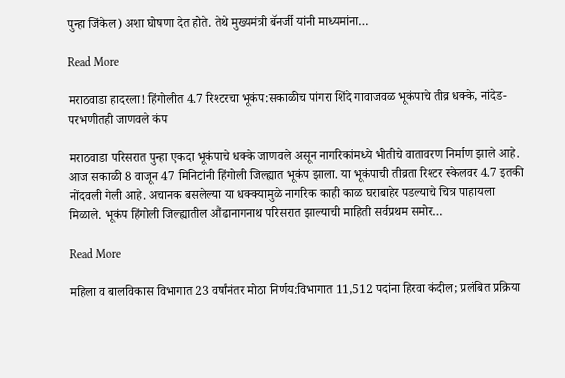पुन्हा जिंकेल) अशा घोषणा देत होते. तेथे मुख्यमंत्री बॅनर्जी यांनी माध्यमांना…

Read More

मराठवाडा हादरला! हिंगोलीत 4.7 रिश्टरचा भूकंप:सकाळीच पांगरा शिंदे गावाजवळ भूकंपाचे तीव्र धक्के, नांदेड-परभणीतही जाणवले कंप

मराठवाडा परिसरात पुन्हा एकदा भूकंपाचे धक्के जाणवले असून नागरिकांमध्ये भीतीचे वातावरण निर्माण झाले आहे. आज सकाळी 8 वाजून 47 मिनिटांनी हिंगोली जिल्ह्यात भूकंप झाला. या भूकंपाची तीव्रता रिश्टर स्केलवर 4.7 इतकी नोंदवली गेली आहे. अचानक बसलेल्या या धक्क्यामुळे नागरिक काही काळ घराबाहेर पडल्याचे चित्र पाहायला मिळाले. भूकंप हिंगोली जिल्ह्यातील औंढानागनाथ परिसरात झाल्याची माहिती सर्वप्रथम समोर…

Read More

महिला व बालविकास विभागात 23 वर्षांनंतर मोठा निर्णय:विभागात 11,512 पदांना हिरवा कंदील; प्रलंबित प्रक्रिया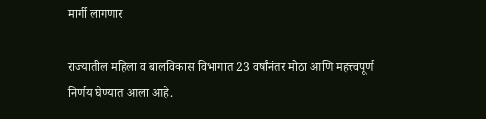मार्गी लागणार

राज्यातील महिला व बालविकास विभागात 23 वर्षांनंतर मोठा आणि महत्त्वपूर्ण निर्णय घेण्यात आला आहे.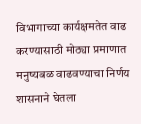विभागाच्या कार्यक्षमतेत वाढ करण्यासाठी मोठ्या प्रमाणात मनुष्यबळ वाढवण्याचा निर्णय शासनाने घेतला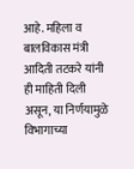आहे. महिला व बालविकास मंत्री आदिती तटकरे यांनी ही माहिती दिली असून, या निर्णयामुळे विभागाच्या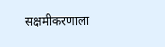सक्षमीकरणाला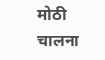मोठी चालना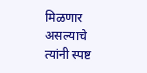मिळणार असल्याचे त्यांनी स्पष्ट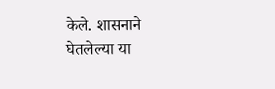केले. शासनाने घेतलेल्या या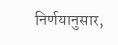निर्णयानुसार,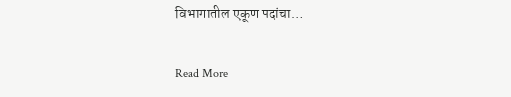विभागातील एकूण पदांचा…

Read More